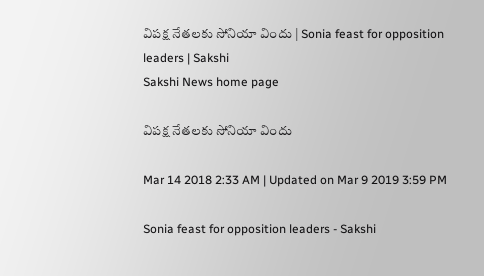విపక్ష నేతలకు సోనియా విందు | Sonia feast for opposition leaders | Sakshi
Sakshi News home page

విపక్ష నేతలకు సోనియా విందు

Mar 14 2018 2:33 AM | Updated on Mar 9 2019 3:59 PM

Sonia feast for opposition leaders - Sakshi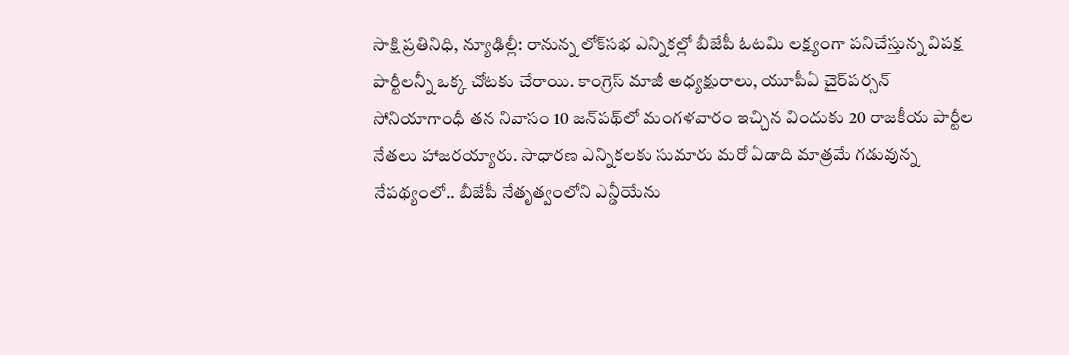సాక్షి ప్రతినిధి, న్యూఢిల్లీ: రానున్న లోక్‌సభ ఎన్నికల్లో బీజేపీ ఓటమి లక్ష్యంగా పనిచేస్తున్న విపక్ష పార్టీలన్నీ ఒక్క చోటకు చేరాయి. కాంగ్రెస్‌ మాజీ అధ్యక్షురాలు, యూపీఏ చైర్‌పర్సన్‌ సోనియాగాంధీ తన నివాసం 10 జన్‌పథ్‌లో మంగళవారం ఇచ్చిన విందుకు 20 రాజకీయ పార్టీల నేతలు హాజరయ్యారు. సాధారణ ఎన్నికలకు సుమారు మరో ఏడాది మాత్రమే గడువున్న నేపథ్యంలో.. బీజేపీ నేతృత్వంలోని ఎన్డీయేను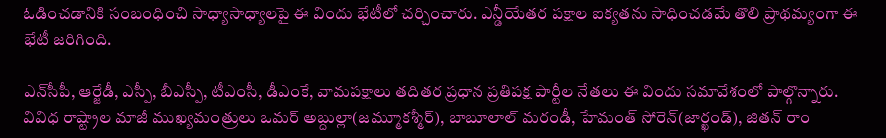ఓడించడానికి సంబంధించి సాధ్యాసాధ్యాలపై ఈ విందు భేటీలో చర్చించారు. ఎన్డీయేతర పక్షాల ఐక్యతను సాధించడమే తొలి ప్రాథమ్యంగా ఈ భేటీ జరిగింది.

ఎన్‌సీపీ, ఆర్జేడీ, ఎస్పీ, బీఎస్పీ, టీఎంసీ, డీఎంకే, వామపక్షాలు తదితర ప్రధాన ప్రతిపక్ష పార్టీల నేతలు ఈ విందు సమావేశంలో పాల్గొన్నారు. వివిధ రాష్ట్రాల మాజీ ముఖ్యమంత్రులు ఒమర్‌ అబ్దుల్లా(జమ్మూకశ్మీర్‌), బాబూలాల్‌ మరండీ, హేమంత్‌ సోరెన్‌(జార్ఖండ్‌), జితన్‌ రాం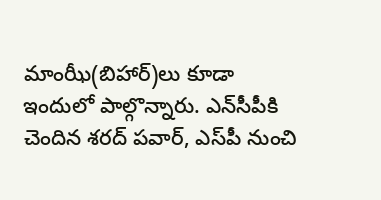మాంఝీ(బిహార్‌)లు కూడా ఇందులో పాల్గొన్నారు. ఎన్‌సీపీకి చెందిన శరద్‌ పవార్, ఎస్‌పీ నుంచి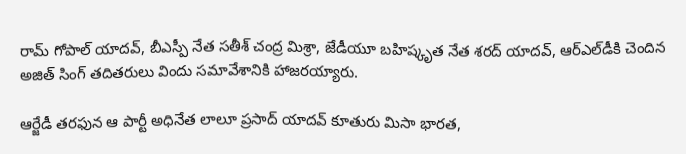రామ్‌ గోపాల్‌ యాదవ్, బీఎస్పీ నేత సతీశ్‌ చంద్ర మిశ్రా, జేడీయూ బహిష్కృత నేత శరద్‌ యాదవ్, ఆర్‌ఎల్‌డీకి చెందిన అజిత్‌ సింగ్‌ తదితరులు విందు సమావేశానికి హాజరయ్యారు.

ఆర్జేడీ తరఫున ఆ పార్టీ అధినేత లాలూ ప్రసాద్‌ యాదవ్‌ కూతురు మిసా భారత,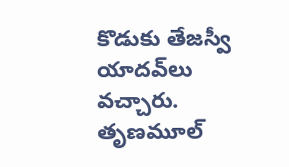కొడుకు తేజస్వీ యాదవ్‌లు వచ్చారు. తృణమూల్‌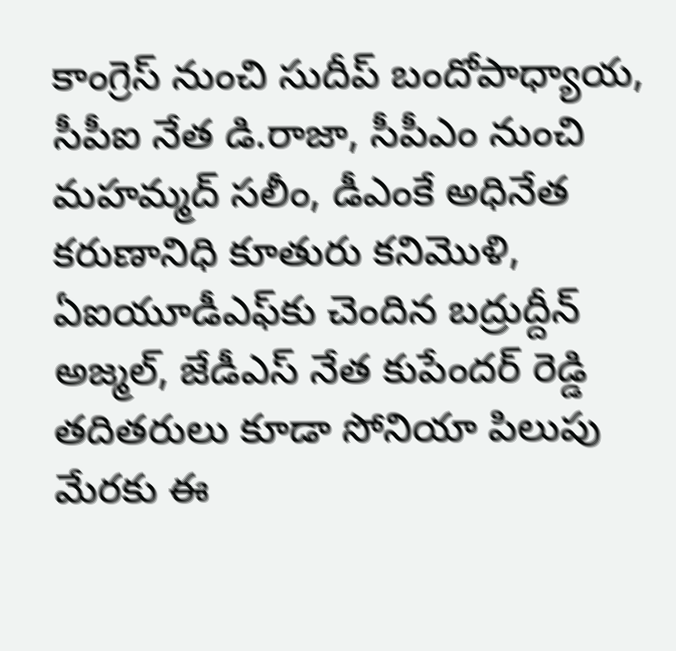కాంగ్రెస్‌ నుంచి సుదీప్‌ బందోపాధ్యాయ, సీపీఐ నేత డి.రాజా, సీపీఎం నుంచి మహమ్మద్‌ సలీం, డీఎంకే అధినేత కరుణానిధి కూతురు కనిమొళి, ఏఐయూడీఎఫ్‌కు చెందిన బద్రుద్దీన్‌ అజ్మల్, జేడీఎస్‌ నేత కుపేందర్‌ రెడ్డి తదితరులు కూడా సోనియా పిలుపు మేరకు ఈ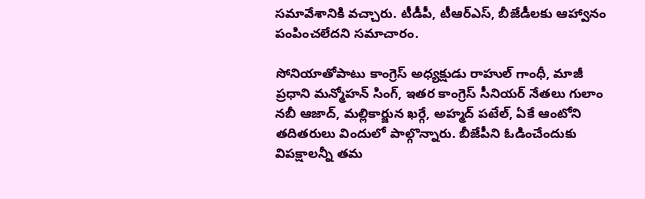సమావేశానికి వచ్చారు. టీడీపీ, టీఆర్‌ఎస్, బీజేడీలకు ఆహ్వానం పంపించలేదని సమాచారం.

సోనియాతోపాటు కాంగ్రెస్‌ అధ్యక్షుడు రాహుల్‌ గాంధీ, మాజీ ప్రధాని మన్మోహన్‌ సింగ్, ఇతర కాంగ్రెస్‌ సీనియర్‌ నేతలు గులాం నబీ ఆజాద్, మల్లికార్జున ఖర్గే, అహ్మద్‌ పటేల్, ఏకే ఆంటోని తదితరులు విందులో పాల్గొన్నారు. బీజేపీని ఓడించేందుకు విపక్షాలన్నీ తమ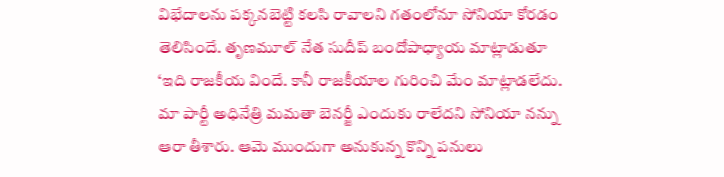విభేదాలను పక్కనబెట్టి కలసి రావాలని గతంలోనూ సోనియా కోరడం తెలిసిందే. తృణమూల్‌ నేత సుదీప్‌ బందోపాధ్యాయ మాట్లాడుతూ ‘ఇది రాజకీయ విందే. కానీ రాజకీయాల గురించి మేం మాట్లాడలేదు. మా పార్టీ అధినేత్రి మమతా బెనర్జీ ఎందుకు రాలేదని సోనియా నన్ను ఆరా తీశారు. ఆమె ముందుగా అనుకున్న కొన్ని పనులు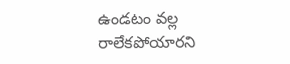ఉండటం వల్ల రాలేకపోయారని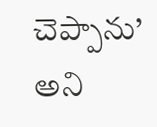చెప్పాను’ అని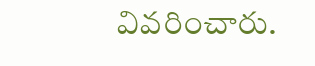వివరించారు.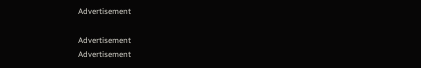Advertisement

Advertisement
Advertisement